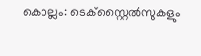കൊല്ലം: ടെക്സ്റ്റൈൽസുകളും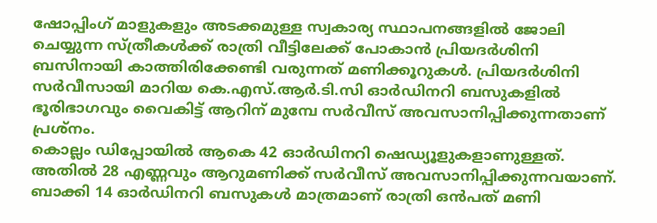ഷോപ്പിംഗ് മാളുകളും അടക്കമുള്ള സ്വകാര്യ സ്ഥാപനങ്ങളിൽ ജോലി ചെയ്യുന്ന സ്ത്രീകൾക്ക് രാത്രി വീട്ടിലേക്ക് പോകാൻ പ്രിയദർശിനി ബസിനായി കാത്തിരിക്കേണ്ടി വരുന്നത് മണിക്കൂറുകൾ. പ്രിയദർശിനി സർവീസായി മാറിയ കെ.എസ്.ആർ.ടി.സി ഓർഡിനറി ബസുകളിൽ ഭൂരിഭാഗവും വൈകിട്ട് ആറിന് മുമ്പേ സർവീസ് അവസാനിപ്പിക്കുന്നതാണ് പ്രശ്നം.
കൊല്ലം ഡിപ്പോയിൽ ആകെ 42 ഓർഡിനറി ഷെഡ്യൂളുകളാണുള്ളത്. അതിൽ 28 എണ്ണവും ആറുമണിക്ക് സർവീസ് അവസാനിപ്പിക്കുന്നവയാണ്. ബാക്കി 14 ഓർഡിനറി ബസുകൾ മാത്രമാണ് രാത്രി ഒൻപത് മണി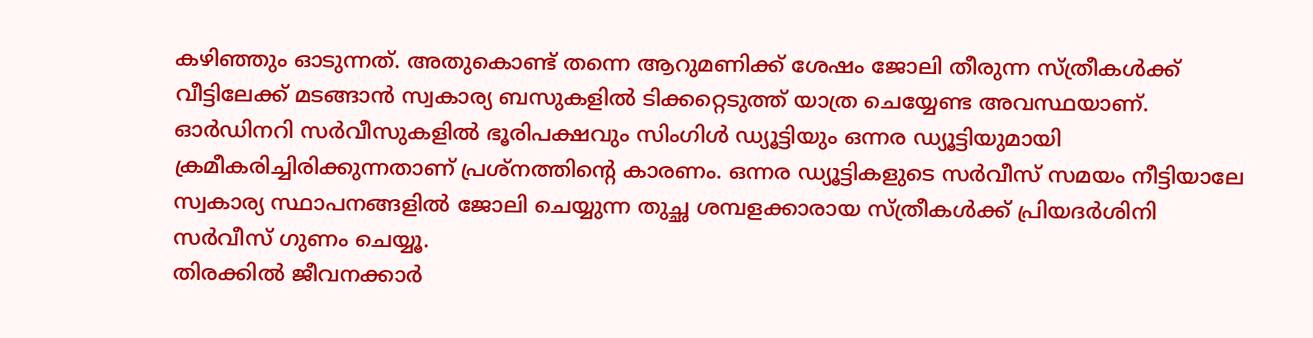കഴിഞ്ഞും ഓടുന്നത്. അതുകൊണ്ട് തന്നെ ആറുമണിക്ക് ശേഷം ജോലി തീരുന്ന സ്ത്രീകൾക്ക് വീട്ടിലേക്ക് മടങ്ങാൻ സ്വകാര്യ ബസുകളിൽ ടിക്കറ്റെടുത്ത് യാത്ര ചെയ്യേണ്ട അവസ്ഥയാണ്. ഓർഡിനറി സർവീസുകളിൽ ഭൂരിപക്ഷവും സിംഗിൾ ഡ്യൂട്ടിയും ഒന്നര ഡ്യൂട്ടിയുമായി ക്രമീകരിച്ചിരിക്കുന്നതാണ് പ്രശ്നത്തിന്റെ കാരണം. ഒന്നര ഡ്യൂട്ടികളുടെ സർവീസ് സമയം നീട്ടിയാലേ സ്വകാര്യ സ്ഥാപനങ്ങളിൽ ജോലി ചെയ്യുന്ന തുച്ഛ ശമ്പളക്കാരായ സ്ത്രീകൾക്ക് പ്രിയദർശിനി സർവീസ് ഗുണം ചെയ്യൂ.
തിരക്കിൽ ജീവനക്കാർ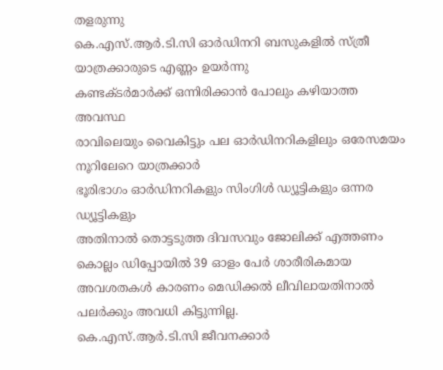തളരുന്നു
കെ.എസ്.ആർ.ടി.സി ഓർഡിനറി ബസുകളിൽ സ്ത്രീ യാത്രക്കാരുടെ എണ്ണം ഉയർന്നു
കണ്ടക്ടർമാർക്ക് ഒന്നിരിക്കാൻ പോലും കഴിയാത്ത അവസ്ഥ
രാവിലെയും വൈകിട്ടും പല ഓർഡിനറികളിലും ഒരേസമയം നൂറിലേറെ യാത്രക്കാർ
ഭൂരിഭാഗം ഓർഡിനറികളും സിംഗിൾ ഡ്യൂട്ടികളും ഒന്നര ഡ്യൂട്ടികളും
അതിനാൽ തൊട്ടടുത്ത ദിവസവും ജോലിക്ക് എത്തണം
കൊല്ലം ഡിപ്പോയിൽ 39 ഓളം പേർ ശാരീരികമായ അവശതകൾ കാരണം മെഡിക്കൽ ലീവിലായതിനാൽ പലർക്കും അവധി കിട്ടുന്നില്ല.
കെ.എസ്.ആർ.ടി.സി ജീവനക്കാർ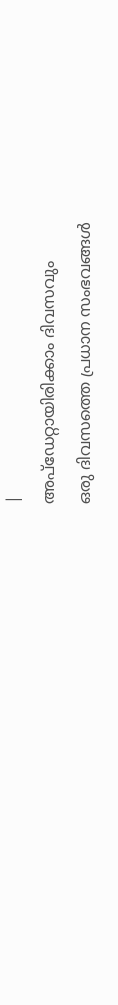|
അപ്ഡേറ്റായിരിക്കാം ദിവസവും
ഒരു ദിവസത്തെ പ്രധാന സംഭവങ്ങൾ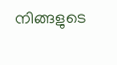നിങ്ങളുടെ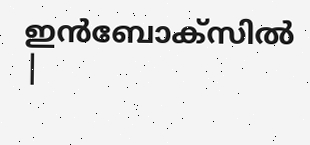ഇൻബോക്സിൽ |